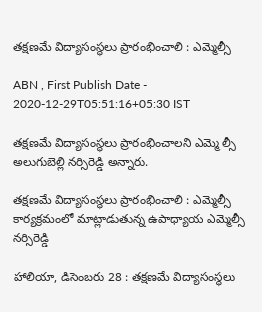తక్షణమే విద్యాసంస్థలు ప్రారంభించాలి : ఎమ్మెల్సీ

ABN , First Publish Date - 2020-12-29T05:51:16+05:30 IST

తక్షణమే విద్యాసంస్థలు ప్రారంభించాలని ఎమ్మె ల్సీ అలుగుబెల్లి నర్సిరెడ్డి అన్నారు.

తక్షణమే విద్యాసంస్థలు ప్రారంభించాలి : ఎమ్మెల్సీ
కార్యక్రమంలో మాట్లాడుతున్న ఉపాధ్యాయ ఎమ్మెల్సీ నర్సిరెడ్డి

హాలియా, డిసెంబరు 28 : తక్షణమే విద్యాసంస్థలు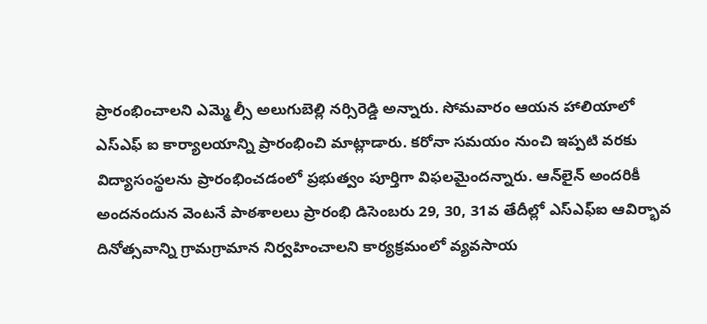ప్రారంభించాలని ఎమ్మె ల్సీ అలుగుబెల్లి నర్సిరెడ్డి అన్నారు. సోమవారం ఆయన హాలియాలో ఎస్‌ఎఫ్‌ ఐ కార్యాలయాన్ని ప్రారంభించి మాట్లాడారు. కరోనా సమయం నుంచి ఇప్పటి వరకు విద్యాసంస్థలను ప్రారంభించడంలో ప్రభుత్వం పూర్తిగా విఫలమైందన్నారు. ఆన్‌లైన్‌ అందరికీ అందనందున వెంటనే పాఠశాలలు ప్రారంభి డిసెంబరు 29, 30, 31వ తేదీల్లో ఎస్‌ఎఫ్‌ఐ ఆవిర్భావ దినోత్సవాన్ని గ్రామగ్రామాన నిర్వహించాలని కార్యక్రమంలో వ్యవసాయ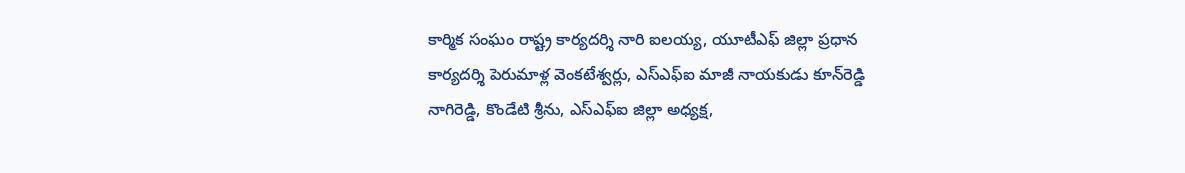కార్మిక సంఘం రాష్ట్ర కార్యదర్శి నారి ఐలయ్య, యూటీఎఫ్‌ జిల్లా ప్రధాన కార్యదర్శి పెరుమాళ్ల వెంకటేశ్వర్లు, ఎస్‌ఎఫ్‌ఐ మాజీ నాయకుడు కూన్‌రెడ్డి నాగిరెడ్డి, కొండేటి శ్రీను, ఎస్‌ఎఫ్‌ఐ జిల్లా అధ్యక్ష,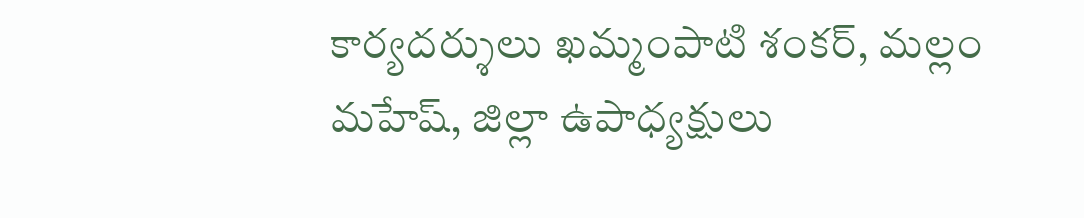కార్యదర్శులు ఖమ్మంపాటి శంకర్‌, మల్లం మహేష్‌, జిల్లా ఉపాధ్యక్షులు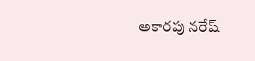అకారపు నరేష్‌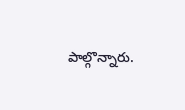పాల్గొన్నారు.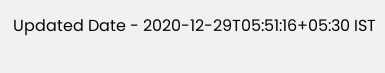Updated Date - 2020-12-29T05:51:16+05:30 IST